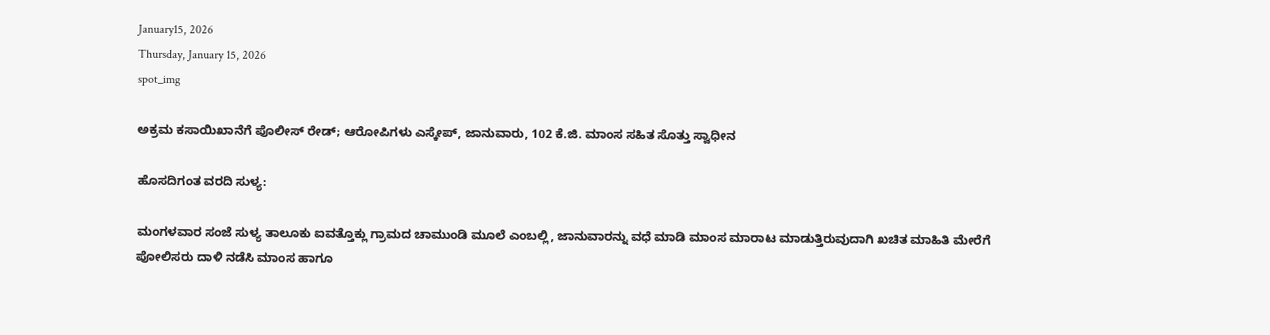January15, 2026
Thursday, January 15, 2026
spot_img

ಅಕ್ರಮ ಕಸಾಯಿಖಾನೆಗೆ ಪೊಲೀಸ್ ರೇಡ್; ಆರೋಪಿಗಳು ಎಸ್ಕೇಪ್, ಜಾನುವಾರು, 102 ಕೆ.ಜಿ. ಮಾಂಸ ಸಹಿತ ಸೊತ್ತು ಸ್ವಾಧೀನ

ಹೊಸದಿಗಂತ ವರದಿ ಸುಳ್ಯ:

ಮಂಗಳವಾರ ಸಂಜೆ ಸುಳ್ಯ ತಾಲೂಕು ಐವತ್ತೊಕ್ಲು ಗ್ರಾಮದ ಚಾಮುಂಡಿ ಮೂಲೆ ಎಂಬಲ್ಲಿ, ಜಾನುವಾರನ್ನು ವಧೆ ಮಾಡಿ ಮಾಂಸ ಮಾರಾಟ ಮಾಡುತ್ತಿರುವುದಾಗಿ ಖಚಿತ ಮಾಹಿತಿ ಮೇರೆಗೆ ಪೋಲಿಸರು ದಾಳಿ ನಡೆಸಿ ಮಾಂಸ ಹಾಗೂ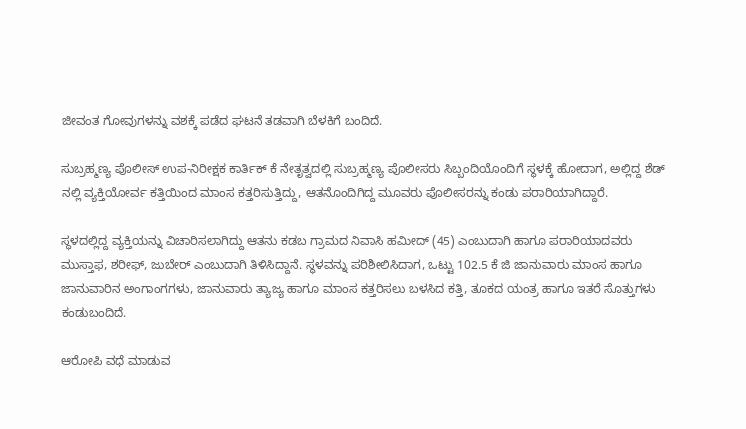ಜೀವಂತ ಗೋವುಗಳನ್ನು ವಶಕ್ಕೆ ಪಡೆದ ಘಟನೆ ತಡವಾಗಿ ಬೆಳಕಿಗೆ ಬಂದಿದೆ.

ಸುಬ್ರಹ್ಮಣ್ಯ ಪೊಲೀಸ್ ಉಪ-ನಿರೀಕ್ಷಕ ಕಾರ್ತಿಕ್ ಕೆ ನೇತೃತ್ವದಲ್ಲಿ ಸುಬ್ರಹ್ಮಣ್ಯ ಪೊಲೀಸರು ಸಿಬ್ಬಂದಿಯೊಂದಿಗೆ ಸ್ಥಳಕ್ಕೆ ಹೋದಾಗ, ಅಲ್ಲಿದ್ದ ಶೆಡ್‌ ನಲ್ಲಿ ವ್ಯಕ್ತಿಯೋರ್ವ ಕತ್ತಿಯಿಂದ ಮಾಂಸ ಕತ್ತರಿಸುತ್ತಿದ್ದು, ಆತನೊಂದಿಗಿದ್ದ ಮೂವರು ಪೊಲೀಸರನ್ನು ಕಂಡು ಪರಾರಿಯಾಗಿದ್ದಾರೆ.

ಸ್ಥಳದಲ್ಲಿದ್ದ ವ್ಯಕ್ತಿಯನ್ನು ವಿಚಾರಿಸಲಾಗಿದ್ದು ಆತನು ಕಡಬ ಗ್ರಾಮದ‌ ನಿವಾಸಿ ಹಮೀದ್‌ (45) ಎಂಬುದಾಗಿ ಹಾಗೂ ಪರಾರಿಯಾದವರು ಮುಸ್ತಾಫ, ಶರೀಫ್‌, ಜುಬೇರ್‌ ಎಂಬುದಾಗಿ ತಿಳಿಸಿದ್ದಾನೆ. ಸ್ಥಳವನ್ನು ಪರಿಶೀಲಿಸಿದಾಗ, ಒಟ್ಟು 102.5 ಕೆ ಜಿ ಜಾನುವಾರು ಮಾಂಸ ಹಾಗೂ ಜಾನುವಾರಿನ ಅಂಗಾಂಗಗಳು, ಜಾನುವಾರು ತ್ಯಾಜ್ಯ ಹಾಗೂ ಮಾಂಸ ಕತ್ತರಿಸಲು ಬಳಸಿದ ಕತ್ತಿ, ತೂಕದ ಯಂತ್ರ ಹಾಗೂ ಇತರೆ ಸೊತ್ತುಗಳು ಕಂಡುಬಂದಿದೆ.

ಆರೋಪಿ ವಧೆ ಮಾಡುವ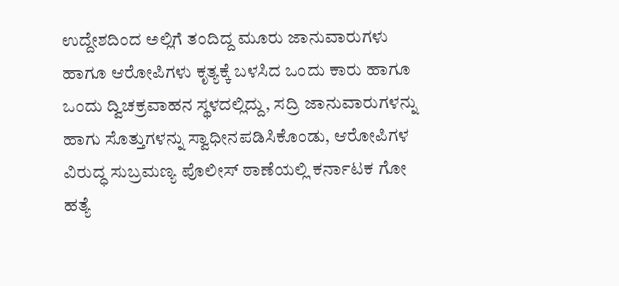ಉದ್ದೇಶದಿಂದ ಅಲ್ಲಿಗೆ ತಂದಿದ್ದ ಮೂರು ಜಾನುವಾರುಗಳು ಹಾಗೂ ಆರೋಪಿಗಳು ಕೃತ್ಯಕ್ಕೆ ಬಳಸಿದ ಒಂದು ಕಾರು ಹಾಗೂ ಒಂದು ದ್ವಿಚಕ್ರವಾಹನ ಸ್ಥಳದಲ್ಲಿದ್ದು, ಸದ್ರಿ ಜಾನುವಾರುಗಳನ್ನು ಹಾಗು ಸೊತ್ತುಗಳನ್ನು ಸ್ವಾಧೀನಪಡಿಸಿಕೊಂಡು, ಆರೋಪಿಗಳ ವಿರುದ್ಧ ಸುಬ್ರಮಣ್ಯ ಪೊಲೀಸ್ ಠಾಣೆಯಲ್ಲಿ ಕರ್ನಾಟಕ ಗೋ ಹತ್ಯೆ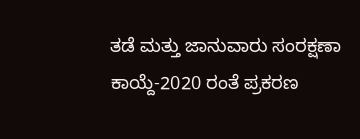ತಡೆ ಮತ್ತು ಜಾನುವಾರು ಸಂರಕ್ಷಣಾ ಕಾಯ್ದೆ-2020 ರಂತೆ ಪ್ರಕರಣ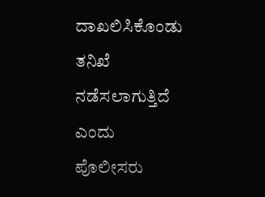ದಾಖಲಿಸಿಕೊಂಡು ತನಿಖೆ ನಡೆಸಲಾಗುತ್ತಿದೆ ಎಂದು ಪೊಲೀಸರು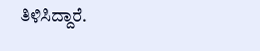ತಿಳಿಸಿದ್ದಾರೆ.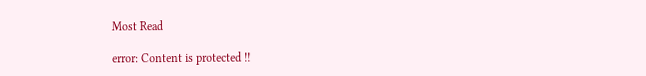Most Read

error: Content is protected !!